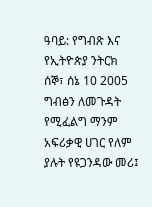ዓባይ: የግብጽ እና የኢትዮጵያ ንትርክ
ሰኞ፣ ሰኔ 10 2005
ግብፅን ለመጉዳት የሚፈልግ ማንም አፍሪቃዊ ሀገር የለም ያሉት የዩጋንዳው መሪ፤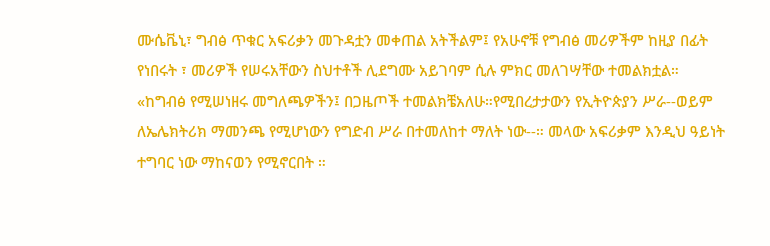ሙሴቬኒ፣ ግብፅ ጥቁር አፍሪቃን መጉዳቷን መቀጠል አትችልም፤ የአሁኖቹ የግብፅ መሪዎችም ከዚያ በፊት የነበሩት ፣ መሪዎች የሠሩአቸውን ስህተቶች ሊደግሙ አይገባም ሲሉ ምክር መለገሣቸው ተመልክቷል።
«ከግብፅ የሚሠነዘሩ መግለጫዎችን፤ በጋዜጦች ተመልክቼአለሁ።የሚበረታታውን የኢትዮጵያን ሥራ--ወይም ለኤሌክትሪክ ማመንጫ የሚሆነውን የግድብ ሥራ በተመለከተ ማለት ነው--። መላው አፍሪቃም እንዲህ ዓይነት ተግባር ነው ማከናወን የሚኖርበት ።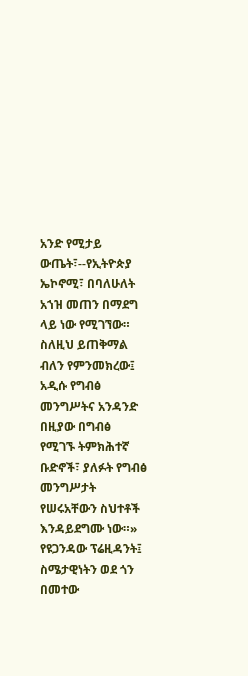አንድ የሚታይ ውጤት፣--የኢትዮጵያ ኤኮኖሚ፣ በባለሁለት አኀዝ መጠን በማደግ ላይ ነው የሚገኘው። ስለዚህ ይጠቅማል ብለን የምንመክረው፤ አዲሱ የግብፅ መንግሥትና አንዳንድ በዚያው በግብፅ የሚገኙ ትምክሕተኛ ቡድኖች፣ ያለፉት የግብፅ መንግሥታት የሠሩአቸውን ስህተቶች እንዳይደግሙ ነው።»
የዩጋንዳው ፕሬዚዳንት፤ ስሜታዊነትን ወደ ጎን በመተው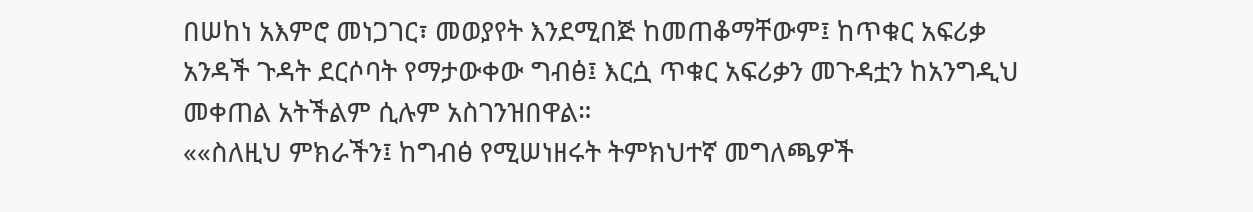በሠከነ አእምሮ መነጋገር፣ መወያየት እንደሚበጅ ከመጠቆማቸውም፤ ከጥቁር አፍሪቃ አንዳች ጉዳት ደርሶባት የማታውቀው ግብፅ፤ እርሷ ጥቁር አፍሪቃን መጉዳቷን ከአንግዲህ መቀጠል አትችልም ሲሉም አስገንዝበዋል።
««ስለዚህ ምክራችን፤ ከግብፅ የሚሠነዘሩት ትምክህተኛ መግለጫዎች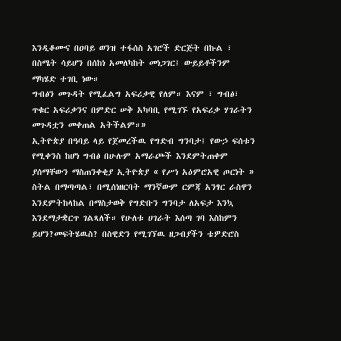እንዲቆሙና በዐባይ ወንዝ ተፋሰስ አገሮች ድርጅት በኩል ፣ በስሜት ሳይሆን በሰከነ አመለካከት መነጋገር፤ ውይይቶችንም ማካሄድ ተገቢ ነው።
ግብፅን መጉዳት የሚፈልግ አፍሪቃዊ የለም። እናም ፣ ግብፅ፣ ጥቁር አፍሪቃንና በምድር ሠቅ አካባቢ የሚገኙ የአፍሪቃ ሃገራትን መጉዳቷን መቀጠል አትችልም።»
ኢትዮጵያ በዓባይ ላይ የጀመረችዉ የግድብ ግንባታ፤ የውኃ ፍሰቱን የሚቀንስ ከሆነ ግብፅ በሁሉም አማራጮች እንደምትጠቀም ያሰማቸውን ማስጠንቀቂያ ኢትዮጵያ « የሥነ አዕምሮአዊ ጦርነት » ስትል በማጣጣል፣ በሚሰነዘርባት ማንኛውም ርምጃ አንፃር ራስዋን እንደምትከላከል በማስታወቅ የግድቡን ግንባታ ለአፍታ እንኳ እንደማታቋርጥ ገልጻለች። የሁለቱ ሀገራት እሰጣ ገባ እስከምን ይሆን?መፍትሄዉስ? በስዊድን የሚገኘዉ ዘጋብያችን ቴዎድሮስ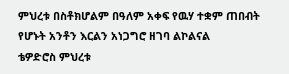ምህረቱ በስቶክሆልም በዓለም አቀፍ የዉሃ ተቋም ጠበብት የሆኑት አንቶን እርልን አነጋግሮ ዘገባ ልኮልናል
ቴዎድሮስ ምህረቱ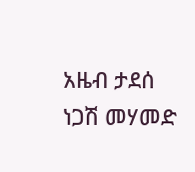አዜብ ታደሰ
ነጋሽ መሃመድ